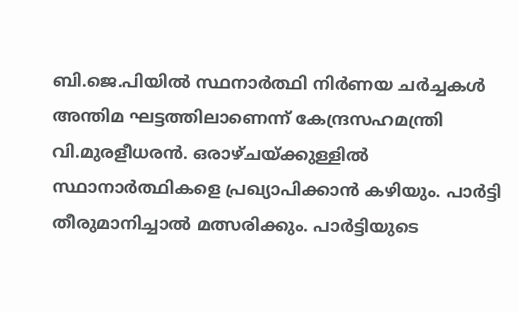ബി.ജെ.പിയില്‍ സ്ഥനാര്‍ത്ഥി നിര്‍ണയ ചര്‍ച്ചകള്‍ അന്തിമ ഘട്ടത്തിലാണെന്ന് കേന്ദ്രസഹമന്ത്രി വി.മുരളീധരന്‍. ഒരാഴ്ചയ്ക്കുള്ളില്‍ സ്ഥാനാര്‍ത്ഥികളെ പ്രഖ്യാപിക്കാന്‍ കഴിയും. പാര്‍ട്ടി തീരുമാനിച്ചാല്‍ മത്സരിക്കും. പാര്‍ട്ടിയുടെ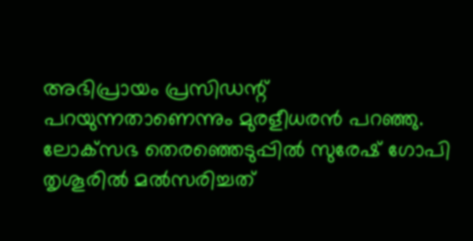അഭിപ്രായം പ്രസിഡന്റ് പറയുന്നതാണെന്നും മുരളീധരന്‍ പറഞ്ഞു. ലോക്‌സഭ തെരഞ്ഞെടുപ്പില്‍ സുരേഷ് ഗോപി തൃശൂരില്‍ മല്‍സരിച്ചത്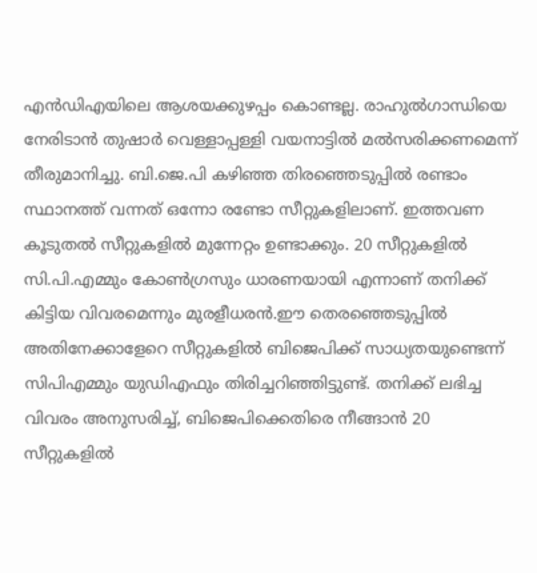എന്‍ഡിഎയിലെ ആശയക്കുഴപ്പം കൊണ്ടല്ല. രാഹുല്‍ഗാന്ധിയെ നേരിടാന്‍ തുഷാര്‍ വെള്ളാപ്പള്ളി വയനാട്ടില്‍ മല്‍സരിക്കണമെന്ന് തീരുമാനിച്ചു. ബി.ജെ.പി കഴിഞ്ഞ തിരഞ്ഞെടുപ്പില്‍ രണ്ടാം സ്ഥാനത്ത് വന്നത് ഒന്നോ രണ്ടോ സീറ്റുകളിലാണ്. ഇത്തവണ കൂടുതല്‍ സീറ്റുകളില്‍ മുന്നേറ്റം ഉണ്ടാക്കും. 20 സീറ്റുകളില്‍ സി.പി.എമ്മും കോണ്‍ഗ്രസും ധാരണയായി എന്നാണ് തനിക്ക് കിട്ടിയ വിവരമെന്നും മുരളീധരന്‍.ഈ തെരഞ്ഞെടുപ്പില്‍ അതിനേക്കാളേറെ സീറ്റുകളില്‍ ബിജെപിക്ക് സാധ്യതയുണ്ടെന്ന് സിപിഎമ്മും യുഡിഎഫും തിരിച്ചറിഞ്ഞിട്ടുണ്ട്. തനിക്ക് ലഭിച്ച വിവരം അനുസരിച്ച്, ബിജെപിക്കെതിരെ നീങ്ങാന്‍ 20 സീറ്റുകളില്‍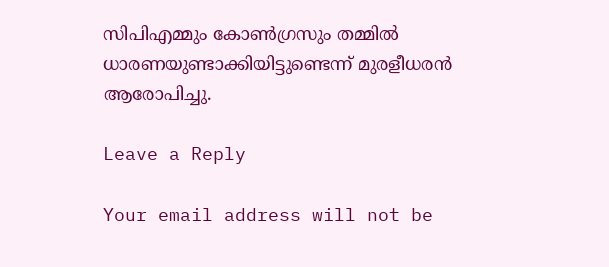സിപിഎമ്മും കോണ്‍ഗ്രസും തമ്മില്‍ ധാരണയുണ്ടാക്കിയിട്ടുണ്ടെന്ന് മുരളീധരന്‍ ആരോപിച്ചു.

Leave a Reply

Your email address will not be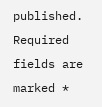published. Required fields are marked *